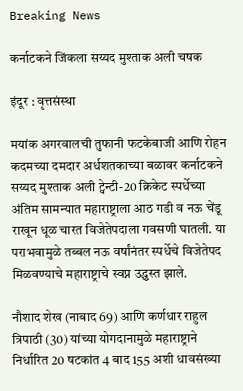Breaking News

कर्नाटकने जिंकला सय्यद मुश्ताक अली चषक

इंदूर : वृत्तसंस्था

मयांक अगरवालची तुफानी फटकेबाजी आणि रोहन कदमच्या दमदार अर्धशतकाच्या बळावर कर्नाटकने सय्यद मुश्ताक अली ट्वेन्टी-20 क्रिकेट स्पर्धेच्या अंतिम सामन्यात महाराष्ट्राला आठ गडी व नऊ चेंडू राखून धूळ चारत विजेतेपदाला गवसणी घातली. या पराभवामुळे तब्बल नऊ वर्षांनंतर स्पर्धेचे विजेतेपद मिळवण्याचे महाराष्ट्राचे स्वप्न उद्ध्वस्त झाले.

नौशाद शेख (नाबाद 69) आणि कर्णधार राहुल त्रिपाठी (30) यांच्या योगदानामुळे महाराष्ट्राने निर्धारित 20 षटकांत 4 बाद 155 अशी धावसंख्या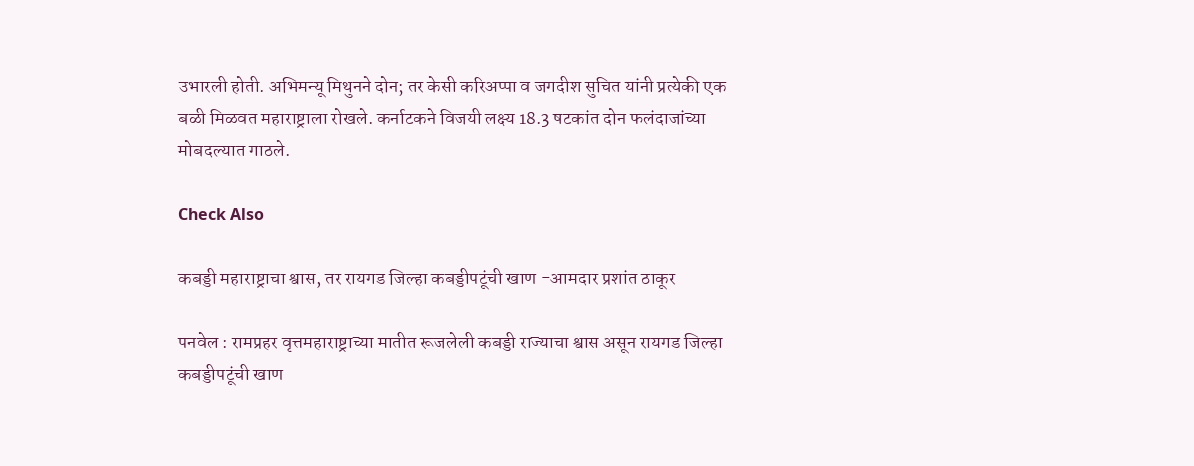उभारली होती. अभिमन्यू मिथुनने दोन; तर केसी करिअप्पा व जगदीश सुचित यांनी प्रत्येकी एक बळी मिळवत महाराष्ट्राला रोखले. कर्नाटकने विजयी लक्ष्य 18.3 षटकांत दोन फलंदाजांच्या मोबदल्यात गाठले.

Check Also

कबड्डी महाराष्ट्राचा श्वास, तर रायगड जिल्हा कबड्डीपटूंची खाण -आमदार प्रशांत ठाकूर

पनवेल : रामप्रहर वृत्तमहाराष्ट्राच्या मातीत रूजलेली कबड्डी राज्याचा श्वास असून रायगड जिल्हा कबड्डीपटूंची खाण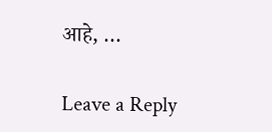आहे, …

Leave a Reply